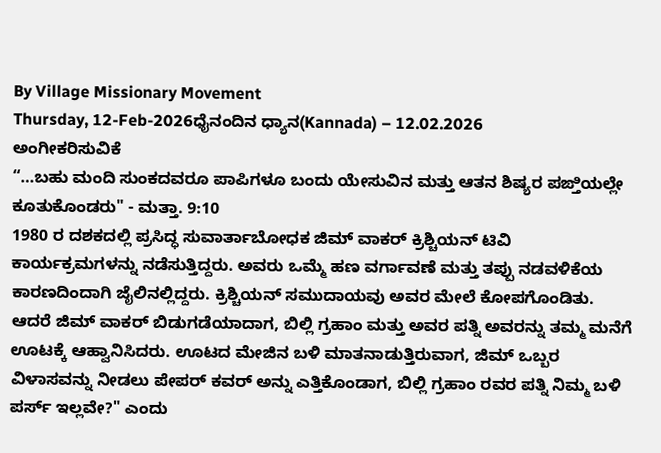By Village Missionary Movement
Thursday, 12-Feb-2026ಧೈನಂದಿನ ಧ್ಯಾನ(Kannada) – 12.02.2026
ಅಂಗೀಕರಿಸುವಿಕೆ
“…ಬಹು ಮಂದಿ ಸುಂಕದವರೂ ಪಾಪಿಗಳೂ ಬಂದು ಯೇಸುವಿನ ಮತ್ತು ಆತನ ಶಿಷ್ಯರ ಪಙ್ತಿಯಲ್ಲೇ ಕೂತುಕೊಂಡರು" - ಮತ್ತಾ. 9:10
1980 ರ ದಶಕದಲ್ಲಿ ಪ್ರಸಿದ್ಧ ಸುವಾರ್ತಾಬೋಧಕ ಜಿಮ್ ವಾಕರ್ ಕ್ರಿಶ್ಚಿಯನ್ ಟಿವಿ ಕಾರ್ಯಕ್ರಮಗಳನ್ನು ನಡೆಸುತ್ತಿದ್ದರು. ಅವರು ಒಮ್ಮೆ ಹಣ ವರ್ಗಾವಣೆ ಮತ್ತು ತಪ್ಪು ನಡವಳಿಕೆಯ ಕಾರಣದಿಂದಾಗಿ ಜೈಲಿನಲ್ಲಿದ್ದರು. ಕ್ರಿಶ್ಚಿಯನ್ ಸಮುದಾಯವು ಅವರ ಮೇಲೆ ಕೋಪಗೊಂಡಿತು. ಆದರೆ ಜಿಮ್ ವಾಕರ್ ಬಿಡುಗಡೆಯಾದಾಗ, ಬಿಲ್ಲಿ ಗ್ರಹಾಂ ಮತ್ತು ಅವರ ಪತ್ನಿ ಅವರನ್ನು ತಮ್ಮ ಮನೆಗೆ ಊಟಕ್ಕೆ ಆಹ್ವಾನಿಸಿದರು. ಊಟದ ಮೇಜಿನ ಬಳಿ ಮಾತನಾಡುತ್ತಿರುವಾಗ, ಜಿಮ್ ಒಬ್ಬರ ವಿಳಾಸವನ್ನು ನೀಡಲು ಪೇಪರ್ ಕವರ್ ಅನ್ನು ಎತ್ತಿಕೊಂಡಾಗ, ಬಿಲ್ಲಿ ಗ್ರಹಾಂ ರವರ ಪತ್ನಿ ನಿಮ್ಮ ಬಳಿ ಪರ್ಸ್ ಇಲ್ಲವೇ?" ಎಂದು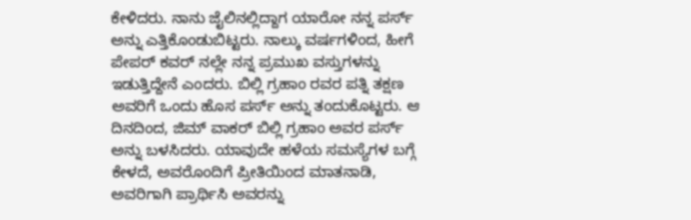ಕೇಳಿದರು. ನಾನು ಜೈಲಿನಲ್ಲಿದ್ದಾಗ ಯಾರೋ ನನ್ನ ಪರ್ಸ್ ಅನ್ನು ಎತ್ತಿಕೊಂಡುಬಿಟ್ಟರು. ನಾಲ್ಕು ವರ್ಷಗಳಿಂದ, ಹೀಗೆ ಪೇಪರ್ ಕವರ್ ನಲ್ಲೇ ನನ್ನ ಪ್ರಮುಖ ವಸ್ತುಗಳನ್ನು ಇಡುತ್ತಿದ್ದೇನೆ ಎಂದರು. ಬಿಲ್ಲಿ ಗ್ರಹಾಂ ರವರ ಪತ್ನಿ ತಕ್ಷಣ ಅವರಿಗೆ ಒಂದು ಹೊಸ ಪರ್ಸ್ ಅನ್ನು ತಂದುಕೊಟ್ಟರು. ಆ ದಿನದಿಂದ, ಜಿಮ್ ವಾಕರ್ ಬಿಲ್ಲಿ ಗ್ರಹಾಂ ಅವರ ಪರ್ಸ್ ಅನ್ನು ಬಳಸಿದರು. ಯಾವುದೇ ಹಳೆಯ ಸಮಸ್ಯೆಗಳ ಬಗ್ಗೆ ಕೇಳದೆ, ಅವರೊಂದಿಗೆ ಪ್ರೀತಿಯಿಂದ ಮಾತನಾಡಿ, ಅವರಿಗಾಗಿ ಪ್ರಾರ್ಥಿಸಿ ಅವರನ್ನು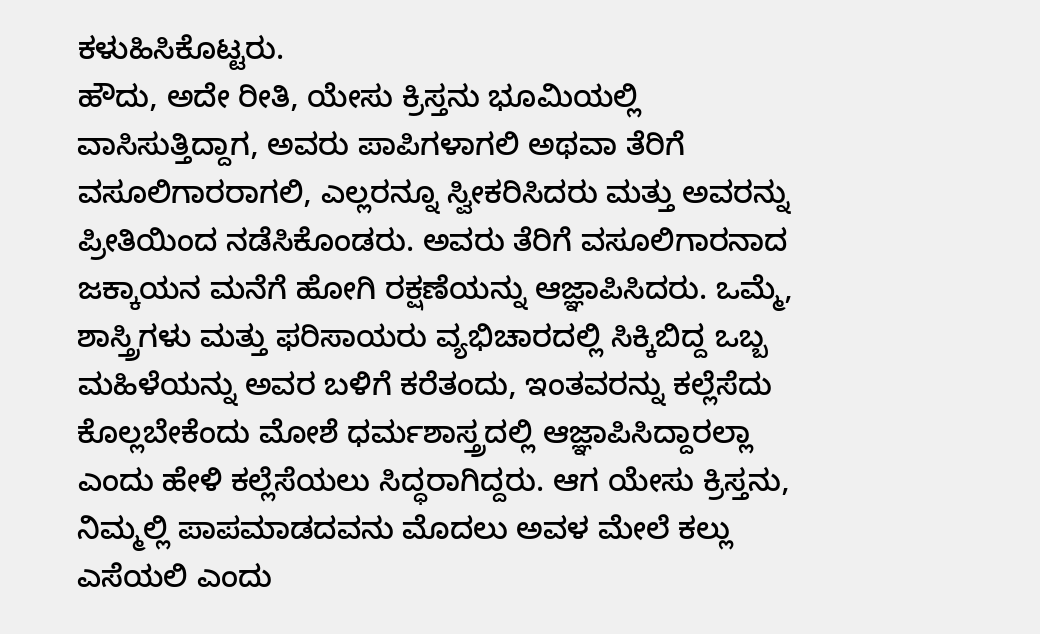ಕಳುಹಿಸಿಕೊಟ್ಟರು.
ಹೌದು, ಅದೇ ರೀತಿ, ಯೇಸು ಕ್ರಿಸ್ತನು ಭೂಮಿಯಲ್ಲಿ ವಾಸಿಸುತ್ತಿದ್ದಾಗ, ಅವರು ಪಾಪಿಗಳಾಗಲಿ ಅಥವಾ ತೆರಿಗೆ ವಸೂಲಿಗಾರರಾಗಲಿ, ಎಲ್ಲರನ್ನೂ ಸ್ವೀಕರಿಸಿದರು ಮತ್ತು ಅವರನ್ನು ಪ್ರೀತಿಯಿಂದ ನಡೆಸಿಕೊಂಡರು. ಅವರು ತೆರಿಗೆ ವಸೂಲಿಗಾರನಾದ ಜಕ್ಕಾಯನ ಮನೆಗೆ ಹೋಗಿ ರಕ್ಷಣೆಯನ್ನು ಆಜ್ಞಾಪಿಸಿದರು. ಒಮ್ಮೆ, ಶಾಸ್ತ್ರಿಗಳು ಮತ್ತು ಫರಿಸಾಯರು ವ್ಯಭಿಚಾರದಲ್ಲಿ ಸಿಕ್ಕಿಬಿದ್ದ ಒಬ್ಬ ಮಹಿಳೆಯನ್ನು ಅವರ ಬಳಿಗೆ ಕರೆತಂದು, ಇಂತವರನ್ನು ಕಲ್ಲೆಸೆದು ಕೊಲ್ಲಬೇಕೆಂದು ಮೋಶೆ ಧರ್ಮಶಾಸ್ತ್ರದಲ್ಲಿ ಆಜ್ಞಾಪಿಸಿದ್ದಾರಲ್ಲಾ ಎಂದು ಹೇಳಿ ಕಲ್ಲೆಸೆಯಲು ಸಿದ್ಧರಾಗಿದ್ದರು. ಆಗ ಯೇಸು ಕ್ರಿಸ್ತನು, ನಿಮ್ಮಲ್ಲಿ ಪಾಪಮಾಡದವನು ಮೊದಲು ಅವಳ ಮೇಲೆ ಕಲ್ಲು ಎಸೆಯಲಿ ಎಂದು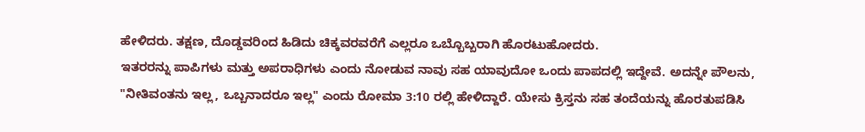ಹೇಳಿದರು. ತಕ್ಷಣ, ದೊಡ್ಡವರಿಂದ ಹಿಡಿದು ಚಿಕ್ಕವರವರೆಗೆ ಎಲ್ಲರೂ ಒಬ್ಬೊಬ್ಬರಾಗಿ ಹೊರಟುಹೋದರು.
ಇತರರನ್ನು ಪಾಪಿಗಳು ಮತ್ತು ಅಪರಾಧಿಗಳು ಎಂದು ನೋಡುವ ನಾವು ಸಹ ಯಾವುದೋ ಒಂದು ಪಾಪದಲ್ಲಿ ಇದ್ದೇವೆ. ಅದನ್ನೇ ಪೌಲನು, "ನೀತಿವಂತನು ಇಲ್ಲ, ಒಬ್ಬನಾದರೂ ಇಲ್ಲ" ಎಂದು ರೋಮಾ 3:10 ರಲ್ಲಿ ಹೇಳಿದ್ದಾರೆ. ಯೇಸು ಕ್ರಿಸ್ತನು ಸಹ ತಂದೆಯನ್ನು ಹೊರತುಪಡಿಸಿ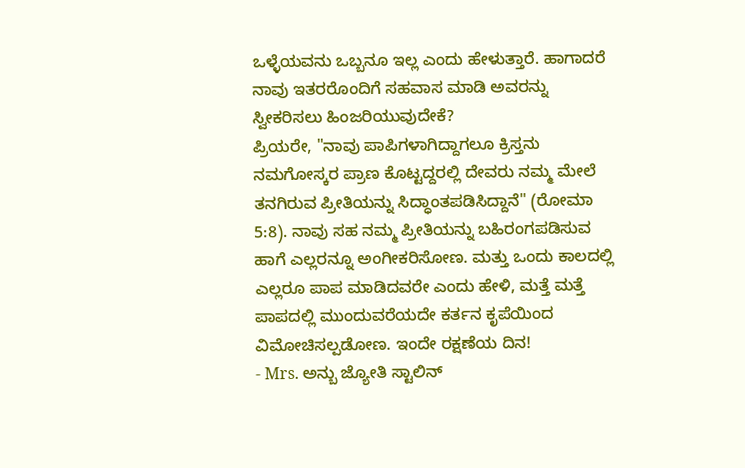ಒಳ್ಳೆಯವನು ಒಬ್ಬನೂ ಇಲ್ಲ ಎಂದು ಹೇಳುತ್ತಾರೆ. ಹಾಗಾದರೆ ನಾವು ಇತರರೊಂದಿಗೆ ಸಹವಾಸ ಮಾಡಿ ಅವರನ್ನು ಸ್ವೀಕರಿಸಲು ಹಿಂಜರಿಯುವುದೇಕೆ?
ಪ್ರಿಯರೇ, "ನಾವು ಪಾಪಿಗಳಾಗಿದ್ದಾಗಲೂ ಕ್ರಿಸ್ತನು ನಮಗೋಸ್ಕರ ಪ್ರಾಣ ಕೊಟ್ಟದ್ದರಲ್ಲಿ ದೇವರು ನಮ್ಮ ಮೇಲೆ ತನಗಿರುವ ಪ್ರೀತಿಯನ್ನು ಸಿದ್ಧಾಂತಪಡಿಸಿದ್ದಾನೆ" (ರೋಮಾ 5:8). ನಾವು ಸಹ ನಮ್ಮ ಪ್ರೀತಿಯನ್ನು ಬಹಿರಂಗಪಡಿಸುವ ಹಾಗೆ ಎಲ್ಲರನ್ನೂ ಅಂಗೀಕರಿಸೋಣ. ಮತ್ತು ಒಂದು ಕಾಲದಲ್ಲಿ ಎಲ್ಲರೂ ಪಾಪ ಮಾಡಿದವರೇ ಎಂದು ಹೇಳಿ, ಮತ್ತೆ ಮತ್ತೆ ಪಾಪದಲ್ಲಿ ಮುಂದುವರೆಯದೇ ಕರ್ತನ ಕೃಪೆಯಿಂದ ವಿಮೋಚಿಸಲ್ಪಡೋಣ. ಇಂದೇ ರಕ್ಷಣೆಯ ದಿನ!
- Mrs. ಅನ್ಬು ಜ್ಯೋತಿ ಸ್ಟಾಲಿನ್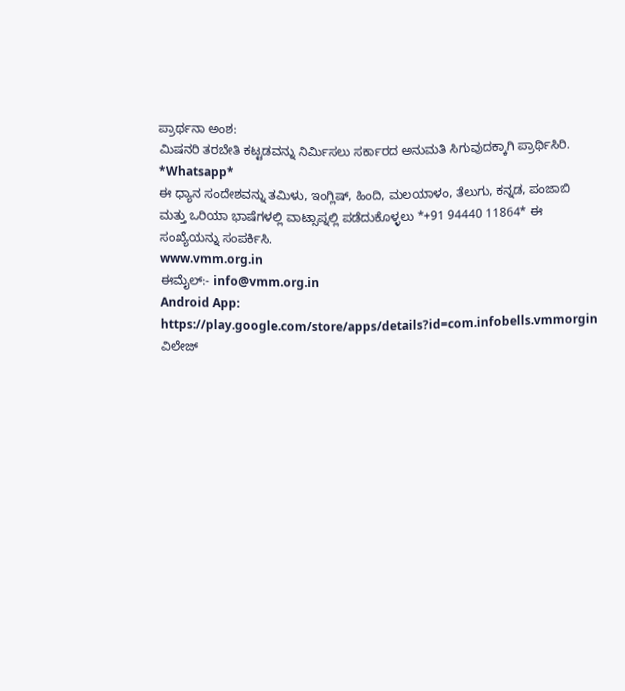ಪ್ರಾರ್ಥನಾ ಅಂಶ:
ಮಿಷನರಿ ತರಬೇತಿ ಕಟ್ಟಡವನ್ನು ನಿರ್ಮಿಸಲು ಸರ್ಕಾರದ ಅನುಮತಿ ಸಿಗುವುದಕ್ಕಾಗಿ ಪ್ರಾರ್ಥಿಸಿರಿ.
*Whatsapp*
ಈ ಧ್ಯಾನ ಸಂದೇಶವನ್ನು ತಮಿಳು, ಇಂಗ್ಲಿಷ್, ಹಿಂದಿ, ಮಲಯಾಳಂ, ತೆಲುಗು, ಕನ್ನಡ, ಪಂಜಾಬಿ ಮತ್ತು ಒರಿಯಾ ಭಾಷೆಗಳಲ್ಲಿ ವಾಟ್ಸಾಪ್ನಲ್ಲಿ ಪಡೆದುಕೊಳ್ಳಲು *+91 94440 11864* ಈ ಸಂಖ್ಯೆಯನ್ನು ಸಂಪರ್ಕಿಸಿ.
www.vmm.org.in
ಈಮೈಲ್:- info@vmm.org.in
Android App: https://play.google.com/store/apps/details?id=com.infobells.vmmorgin
ವಿಲೇಜ್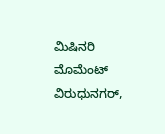ಮಿಷಿನರಿ ಮೊಮೆಂಟ್ ವಿರುಧುನಗರ್,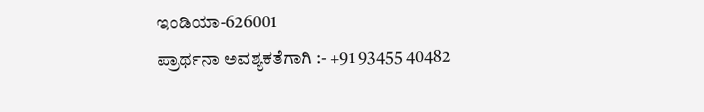ಇಂಡಿಯಾ-626001
ಪ್ರಾರ್ಥನಾ ಅವಶ್ಯಕತೆಗಾಗಿ :- +91 93455 40482